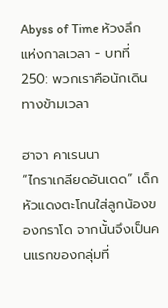Abyss of Time ห้วงลึกแห่งกาลเวลา - บทที่ 250: พวกเราคือนักเดินทางข้ามเวลา

ฮาจา คาเรนนา
“ไกราเกลียดอันเดด” เด็กหัวแดงตะโกนใส่ลูกน้องของกราโด จากนั้นจึงเป็นคนแรกของกลุ่มที่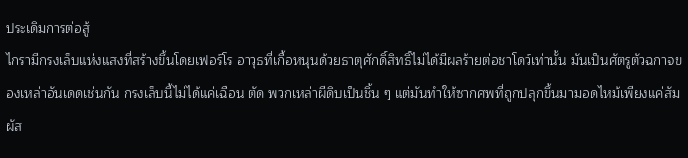ประเดิมการต่อสู้
ไกรามีกรงเล็บแห่งแสงที่สร้างขึ้นโดยเฟอร์โร อาวุธที่เกื้อหนุนด้วยธาตุศักดิ์สิทธิ์ไม่ได้มีผลร้ายต่อชาโดว์เท่านั้น มันเป็นศัตรูตัวฉกาจของเหล่าอันเดดเช่นกัน กรงเล็บนี้ไม่ได้แค่เฉือน ตัด พวกเหล่าผีดิบเป็นชิ้น ๆ แต่มันทำให้ซากศพที่ถูกปลุกขึ้นมามอดไหม้เพียงแค่สัมผัส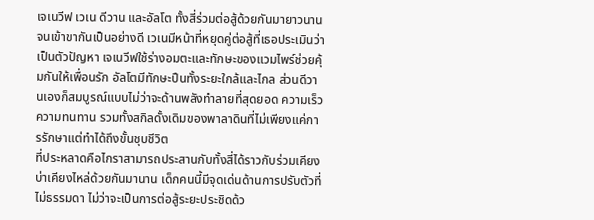เจเนวีฟ เวเน ดีวาน และอัลโต ทั้งสี่ร่วมต่อสู้ด้วยกันมายาวนานจนเข้าขากันเป็นอย่างดี เวเนมีหน้าที่หยุดคู่ต่อสู้ที่เธอประเมินว่าเป็นตัวปัญหา เจเนวีฟใช้ร่างอมตะและทักษะของแวมไพร์ช่วยคุ้มกันให้เพื่อนรัก อัลโตมีทักษะปืนทั้งระยะใกล้และไกล ส่วนดีวานเองก็สมบูรณ์แบบไม่ว่าจะด้านพลังทำลายที่สุดยอด ความเร็ว ความทนทาน รวมทั้งสกิลดั้งเดิมของพาลาดินที่ไม่เพียงแค่การรักษาแต่ทำได้ถึงขั้นชุบชีวิต
ที่ประหลาดคือไกราสามารถประสานกับทั้งสี่ได้ราวกับร่วมเคียงบ่าเคียงไหล่ด้วยกันมานาน เด็กคนนี้มีจุดเด่นด้านการปรับตัวที่ไม่ธรรมดา ไม่ว่าจะเป็นการต่อสู้ระยะประชิดด้ว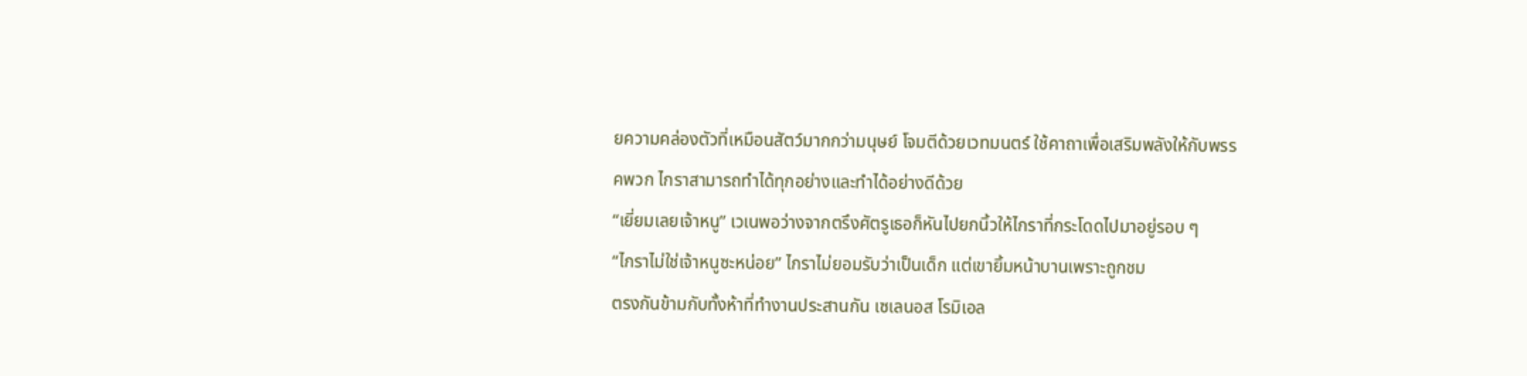ยความคล่องตัวที่เหมือนสัตว์มากกว่ามนุษย์ โจมตีด้วยเวทมนตร์ ใช้คาถาเพื่อเสริมพลังให้กับพรรคพวก ไกราสามารถทำได้ทุกอย่างและทำได้อย่างดีด้วย
“เยี่ยมเลยเจ้าหนู” เวเนพอว่างจากตรึงศัตรูเธอก็หันไปยกนิ้วให้ไกราที่กระโดดไปมาอยู่รอบ ๆ
“ไกราไม่ใช่เจ้าหนูซะหน่อย” ไกราไม่ยอมรับว่าเป็นเด็ก แต่เขายิ้มหน้าบานเพราะถูกชม
ตรงกันข้ามกับทั้งห้าที่ทำงานประสานกัน เซเลนอส โรมิเอล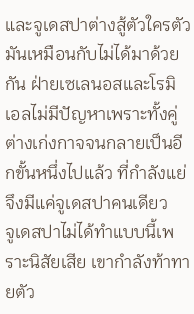และจูเดสปาต่างสู้ตัวใครตัวมันเหมือนกับไม่ได้มาด้วยกัน ฝ่ายเซเลนอสและโรมิเอลไม่มีปัญหาเพราะทั้งคู่ต่างเก่งกาจจนกลายเป็นอีกขั้นหนึ่งไปแล้ว ที่กำลังแย่จึงมีแค่จูเดสปาคนเดียว
จูเดสปาไม่ได้ทำแบบนี้เพราะนิสัยเสีย เขากำลังท้าทายตัว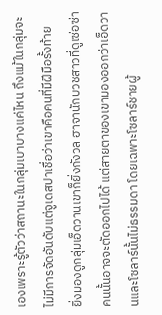เองเพราะรู้ตัวว่าสถานะในกลุ่มเบาบางแค่ไหน ถึงแม้ในกลุ่มจะไม่มีการจัดอันดับแต่จูเดสปาเชื่อว่าเขาคือคนที่มีฝีมือรั้งท้าย
ยิ่งมองดูกลุ่มเอ็ดวานเขาก็ยิ่งกังวล ฮาจานักบวชสาวที่ดูเซ่อซ่าคนนั้นอาจจะตัดออกไปได้ แต่สายตาของเขามองออกว่าเอ็ดวานและโซลาร์นั้นไม่ธรรมดา โดยเฉพาะโซลาร์ชายผู้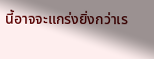นี้อาจจะแกร่งยิ่งกว่าเร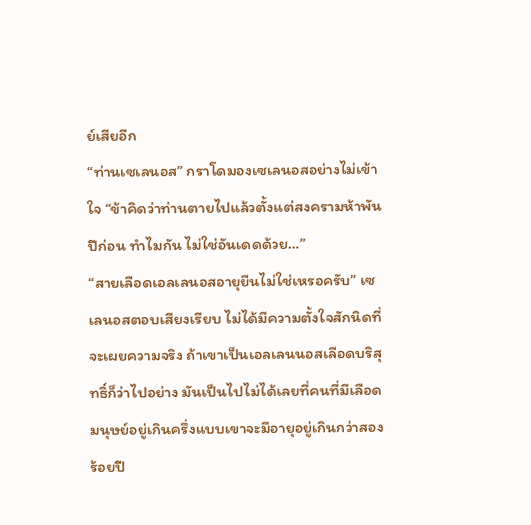ย์เสียอีก
“ท่านเซเลนอส” กราโดมองเซเลนอสอย่างไม่เข้าใจ “ข้าคิดว่าท่านตายไปแล้วตั้งแต่สงครามห้าพันปีก่อน ทำไมกัน ไม่ใช่อันเดดด้วย…”
“สายเลือดเอลเลนอสอายุยืนไม่ใช่เหรอครับ” เซเลนอสตอบเสียงเรียบ ไม่ได้มีความตั้งใจสักนิดที่จะเผยความจริง ถ้าเขาเป็นเอลเลนนอสเลือดบริสุทธิ์ก็ว่าไปอย่าง มันเป็นไปไม่ได้เลยที่คนที่มีเลือดมนุษย์อยู่เกินครึ่งแบบเขาจะมีอายุอยู่เกินกว่าสองร้อยปี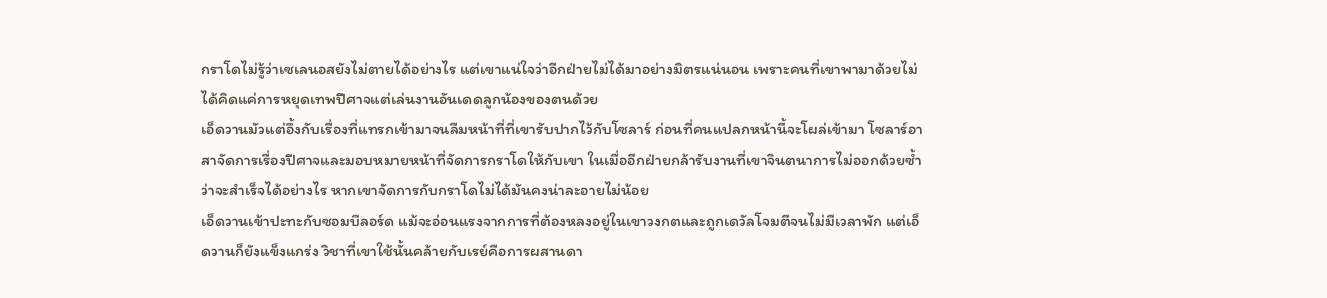กราโดไม่รู้ว่าเซเลนอสยังไม่ตายได้อย่างไร แต่เขาแน่ใจว่าอีกฝ่ายไม่ได้มาอย่างมิตรแน่นอน เพราะคนที่เขาพามาด้วยไม่ได้คิดแค่การหยุดเทพปีศาจแต่เล่นงานอันเดดลูกน้องของตนด้วย
เอ็ดวานมัวแต่อึ้งกับเรื่องที่แทรกเข้ามาจนลืมหน้าที่ที่เขารับปากไว้กับโซลาร์ ก่อนที่คนแปลกหน้านี้จะโผล่เข้ามา โซลาร์อาสาจัดการเรื่องปีศาจและมอบหมายหน้าที่จัดการกราโดให้กับเขา ในเมื่ออีกฝ่ายกล้ารับงานที่เขาจินตนาการไม่ออกด้วยซ้ำว่าจะสำเร็จได้อย่างไร หากเขาจัดการกับกราโดไม่ได้มันคงน่าละอายไม่น้อย
เอ็ดวานเข้าปะทะกับซอมบีลอร์ด แม้จะอ่อนแรงจากการที่ต้องหลงอยู่ในเขาวงกตและถูกเดวัลโจมตีจนไม่มีเวลาพัก แต่เอ็ดวานก็ยังแข็งแกร่ง วิชาที่เขาใช้นั้นคล้ายกับเรย์คือการผสานดา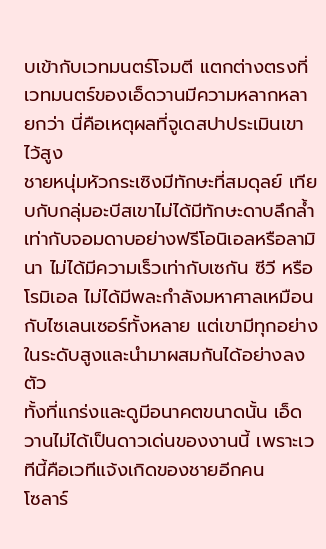บเข้ากับเวทมนตร์โจมตี แตกต่างตรงที่เวทมนตร์ของเอ็ดวานมีความหลากหลายกว่า นี่คือเหตุผลที่จูเดสปาประเมินเขาไว้สูง
ชายหนุ่มหัวกระเซิงมีทักษะที่สมดุลย์ เทียบกับกลุ่มอะบีสเขาไม่ได้มีทักษะดาบลึกล้ำเท่ากับจอมดาบอย่างฟรีโอนิเอลหรือลามินา ไม่ได้มีความเร็วเท่ากับเซกัน ซีวี หรือโรมิเอล ไม่ได้มีพละกำลังมหาศาลเหมือนกับไซเลนเซอร์ทั้งหลาย แต่เขามีทุกอย่างในระดับสูงและนำมาผสมกันได้อย่างลงตัว
ทั้งที่แกร่งและดูมีอนาคตขนาดนั้น เอ็ดวานไม่ได้เป็นดาวเด่นของงานนี้ เพราะเวทีนี้คือเวทีแจ้งเกิดของชายอีกคน
โซลาร์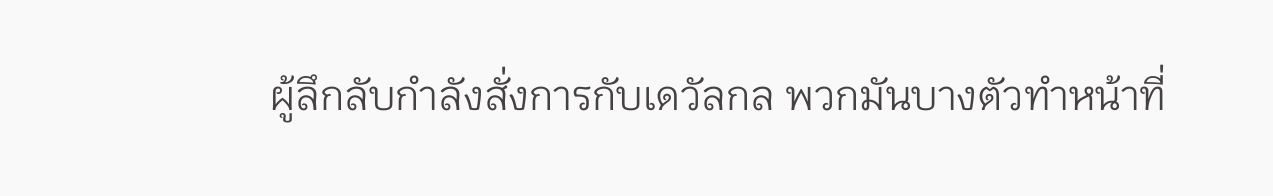ผู้ลึกลับกำลังสั่งการกับเดวัลกล พวกมันบางตัวทำหน้าที่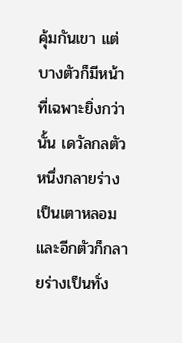คุ้มกันเขา แต่บางตัวก็มีหน้าที่เฉพาะยิ่งกว่านั้น เดวัลกลตัวหนึ่งกลายร่างเป็นเตาหลอมและอีกตัวก็กลายร่างเป็นทั่ง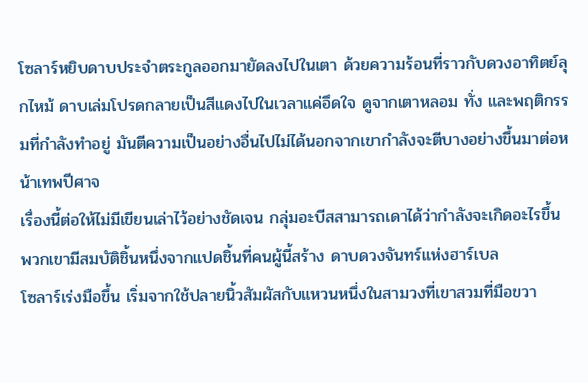โซลาร์หยิบดาบประจำตระกูลออกมายัดลงไปในเตา ด้วยความร้อนที่ราวกับดวงอาทิตย์ลุกไหม้ ดาบเล่มโปรดกลายเป็นสีแดงไปในเวลาแค่อึดใจ ดูจากเตาหลอม ทั่ง และพฤติกรรมที่กำลังทำอยู่ มันตีความเป็นอย่างอื่นไปไม่ได้นอกจากเขากำลังจะตีบางอย่างขึ้นมาต่อหน้าเทพปีศาจ
เรื่องนี้ต่อให้ไม่มีเขียนเล่าไว้อย่างชัดเจน กลุ่มอะบีสสามารถเดาได้ว่ากำลังจะเกิดอะไรขึ้น พวกเขามีสมบัติชิ้นหนึ่งจากแปดชิ้นที่คนผู้นี้สร้าง ดาบดวงจันทร์แห่งฮาร์เบล
โซลาร์เร่งมือขึ้น เริ่มจากใช้ปลายนิ้วสัมผัสกับแหวนหนึ่งในสามวงที่เขาสวมที่มือขวา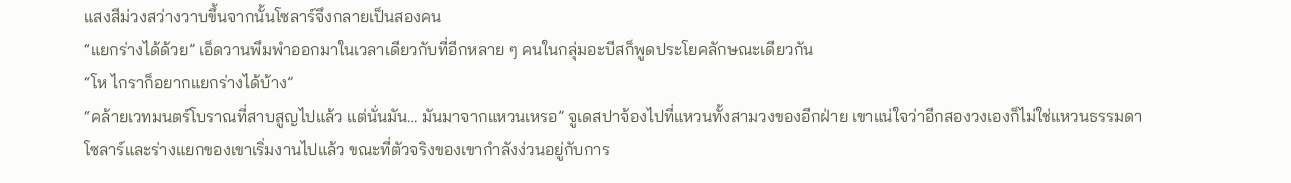แสงสีม่วงสว่างวาบขึ้นจากนั้นโซลาร์จึงกลายเป็นสองคน
“แยกร่างได้ด้วย” เอ็ดวานพึมพำออกมาในเวลาเดียวกับที่อีกหลาย ๆ คนในกลุ่มอะบีสก็พูดประโยคลักษณะเดียวกัน
“โห ไกราก็อยากแยกร่างได้บ้าง”
“คล้ายเวทมนตร์โบราณที่สาบสูญไปแล้ว แต่นั่นมัน… มันมาจากแหวนเหรอ” จูเดสปาจ้องไปที่แหวนทั้งสามวงของอีกฝ่าย เขาแน่ใจว่าอีกสองวงเองก็ไม่ใช่แหวนธรรมดา
โซลาร์และร่างแยกของเขาเริ่มงานไปแล้ว ขณะที่ตัวจริงของเขากำลังง่วนอยู่กับการ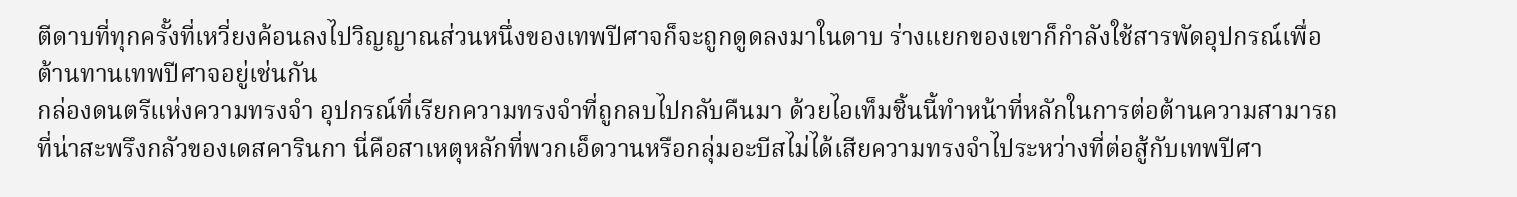ตีดาบที่ทุกครั้งที่เหวี่ยงค้อนลงไปวิญญาณส่วนหนึ่งของเทพปีศาจก็จะถูกดูดลงมาในดาบ ร่างแยกของเขาก็กำลังใช้สารพัดอุปกรณ์เพื่อต้านทานเทพปีศาจอยู่เช่นกัน
กล่องดนตรีแห่งความทรงจำ อุปกรณ์ที่เรียกความทรงจำที่ถูกลบไปกลับคืนมา ด้วยไอเท็มชิ้นนี้ทำหน้าที่หลักในการต่อต้านความสามารถที่น่าสะพรึงกลัวของเดสคารินกา นี่คือสาเหตุหลักที่พวกเอ็ดวานหรือกลุ่มอะบีสไม่ได้เสียความทรงจำไประหว่างที่ต่อสู้กับเทพปีศา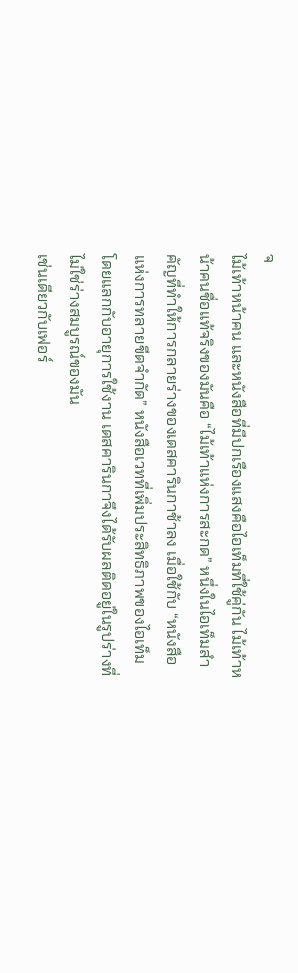จ
ไม้เท้าหน้าคน และหนังสือที่มีปกเรืองแสงคือไอเท็มที่ใช้คู่กัน ไม้เท้าหน้าคนชื่อแท้จริงของมันคือ “ไม้เท้าแห่งการสะกด” หนึ่งในไอเท็มสำคัญที่ทำให้การกลายร่างของเดสคารินกาช้าลง เมื่อใช้กับ “หนังสือแห่งการทลายขีดจำกัด” หนังสือเวทที่เพิ่มประสิทธิภาพของไอเท็มโดยแลกกับอายุการใช้งาน เดสคารินกาจึงได้รับผลติดอยู่ในรูปร่างที่ไม่ใช่ร่างสมบูรณ์ของมัน
เช่นเดียวกับเฟอร์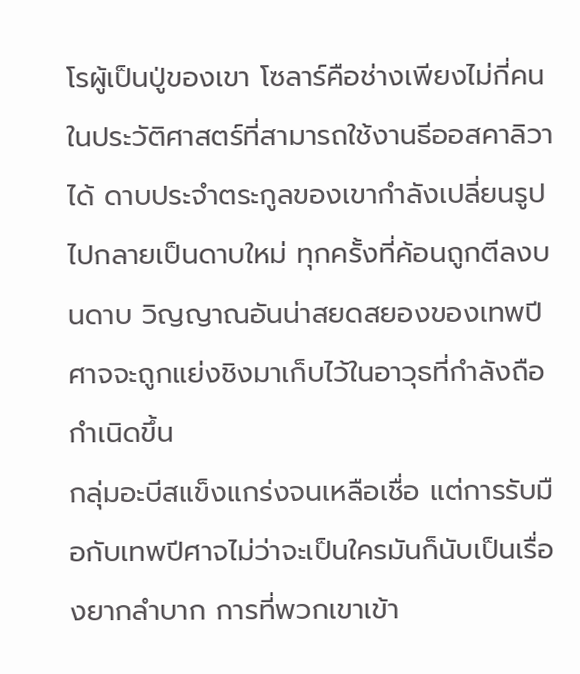โรผู้เป็นปู่ของเขา โซลาร์คือช่างเพียงไม่กี่คนในประวัติศาสตร์ที่สามารถใช้งานธีออสคาลิวาได้ ดาบประจำตระกูลของเขากำลังเปลี่ยนรูปไปกลายเป็นดาบใหม่ ทุกครั้งที่ค้อนถูกตีลงบนดาบ วิญญาณอันน่าสยดสยองของเทพปีศาจจะถูกแย่งชิงมาเก็บไว้ในอาวุธที่กำลังถือกำเนิดขึ้น
กลุ่มอะบีสแข็งแกร่งจนเหลือเชื่อ แต่การรับมือกับเทพปีศาจไม่ว่าจะเป็นใครมันก็นับเป็นเรื่องยากลำบาก การที่พวกเขาเข้า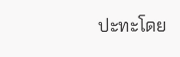ปะทะโดย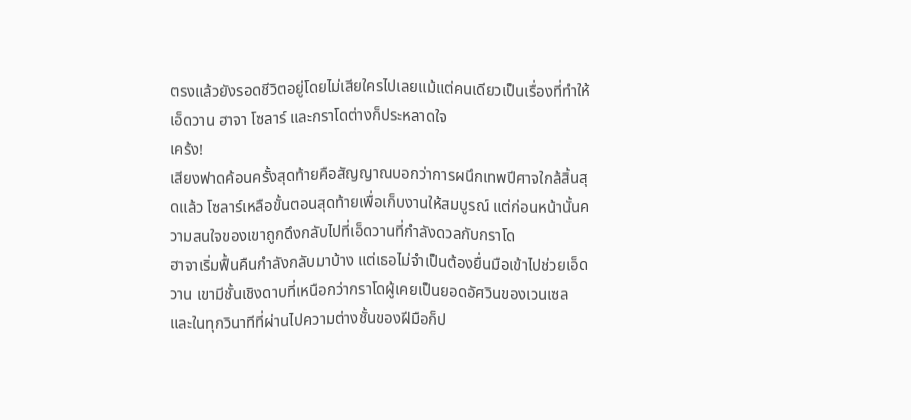ตรงแล้วยังรอดชีวิตอยู่โดยไม่เสียใครไปเลยแม้แต่คนเดียวเป็นเรื่องที่ทำให้เอ็ดวาน ฮาจา โซลาร์ และกราโดต่างก็ประหลาดใจ
เคร้ง!
เสียงฟาดค้อนครั้งสุดท้ายคือสัญญาณบอกว่าการผนึกเทพปีศาจใกล้สิ้นสุดแล้ว โซลาร์เหลือขั้นตอนสุดท้ายเพื่อเก็บงานให้สมบูรณ์ แต่ก่อนหน้านั้นความสนใจของเขาถูกดึงกลับไปที่เอ็ดวานที่กำลังดวลกับกราโด
ฮาจาเริ่มฟื้นคืนกำลังกลับมาบ้าง แต่เธอไม่จำเป็นต้องยื่นมือเข้าไปช่วยเอ็ดวาน เขามีชั้นเชิงดาบที่เหนือกว่ากราโดผู้เคยเป็นยอดอัศวินของเวนเซล และในทุกวินาทีที่ผ่านไปความต่างชั้นของฝีมือก็ป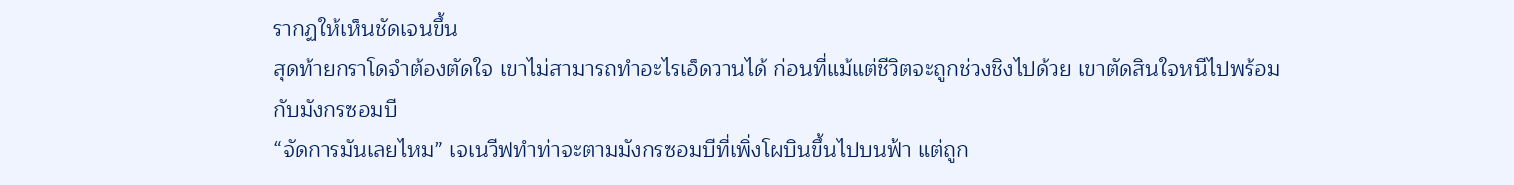รากฏให้เห็นชัดเจนขึ้น
สุดท้ายกราโดจำต้องตัดใจ เขาไม่สามารถทำอะไรเอ็ดวานได้ ก่อนที่แม้แต่ชีวิตจะถูกช่วงชิงไปด้วย เขาตัดสินใจหนีไปพร้อมกับมังกรซอมบี
“จัดการมันเลยไหม” เจเนวีฟทำท่าจะตามมังกรซอมบีที่เพิ่งโผบินขึ้นไปบนฟ้า แต่ถูก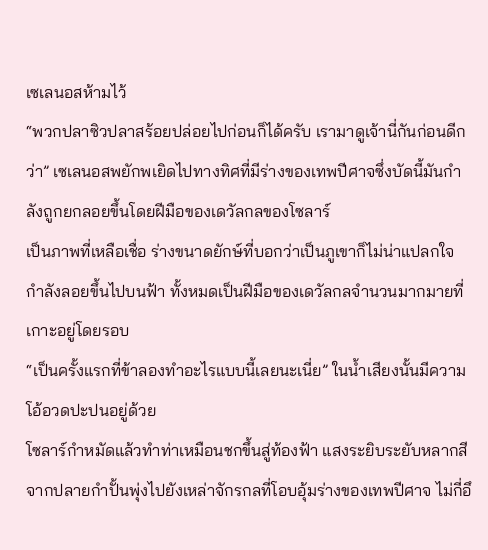เซเลนอสห้ามไว้
“พวกปลาซิวปลาสร้อยปล่อยไปก่อนก็ได้ครับ เรามาดูเจ้านี่กันก่อนดีกว่า” เซเลนอสพยักพเยิดไปทางทิศที่มีร่างของเทพปีศาจซึ่งบัดนี้มันกำลังถูกยกลอยขึ้นโดยฝีมือของเดวัลกลของโซลาร์
เป็นภาพที่เหลือเชื่อ ร่างขนาดยักษ์ที่บอกว่าเป็นภูเขาก็ไม่น่าแปลกใจ กำลังลอยขึ้นไปบนฟ้า ทั้งหมดเป็นฝีมือของเดวัลกลจำนวนมากมายที่เกาะอยู่โดยรอบ
“เป็นครั้งแรกที่ข้าลองทำอะไรแบบนี้เลยนะเนี่ย” ในน้ำเสียงนั้นมีความโอ้อวดปะปนอยู่ด้วย
โซลาร์กำหมัดแล้วทำท่าเหมือนชกขึ้นสู่ท้องฟ้า แสงระยิบระยับหลากสีจากปลายกำปั้นพุ่งไปยังเหล่าจักรกลที่โอบอุ้มร่างของเทพปีศาจ ไม่กี่อึ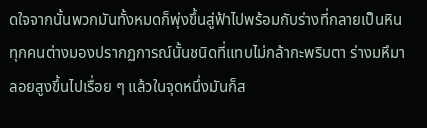ดใจจากนั้นพวกมันทั้งหมดก็พุ่งขึ้นสู่ฟ้าไปพร้อมกับร่างที่กลายเป็นหิน
ทุกคนต่างมองปรากฏการณ์นั้นชนิดที่แทบไม่กล้ากะพริบตา ร่างมหึมาลอยสูงขึ้นไปเรื่อย ๆ แล้วในจุดหนึ่งมันก็ส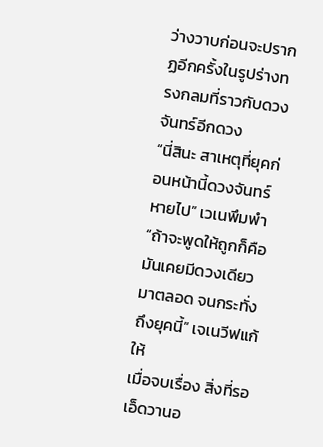ว่างวาบก่อนจะปรากฏอีกครั้งในรูปร่างทรงกลมที่ราวกับดวงจันทร์อีกดวง
“นี่สินะ สาเหตุที่ยุคก่อนหน้านี้ดวงจันทร์หายไป” เวเนพึมพำ
“ถ้าจะพูดให้ถูกก็คือมันเคยมีดวงเดียวมาตลอด จนกระทั่งถึงยุคนี้” เจเนวีฟแก้ให้
เมื่อจบเรื่อง สิ่งที่รอเอ็ดวานอ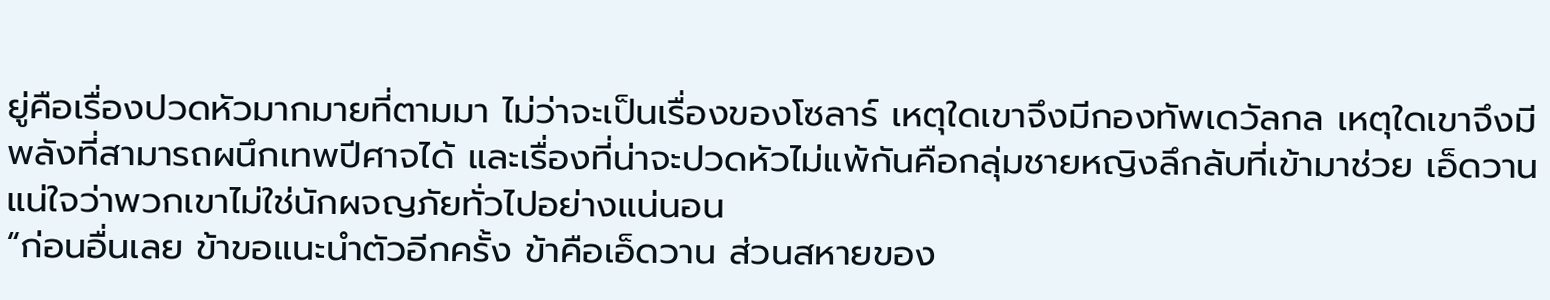ยู่คือเรื่องปวดหัวมากมายที่ตามมา ไม่ว่าจะเป็นเรื่องของโซลาร์ เหตุใดเขาจึงมีกองทัพเดวัลกล เหตุใดเขาจึงมีพลังที่สามารถผนึกเทพปีศาจได้ และเรื่องที่น่าจะปวดหัวไม่แพ้กันคือกลุ่มชายหญิงลึกลับที่เข้ามาช่วย เอ็ดวานแน่ใจว่าพวกเขาไม่ใช่นักผจญภัยทั่วไปอย่างแน่นอน
“ก่อนอื่นเลย ข้าขอแนะนำตัวอีกครั้ง ข้าคือเอ็ดวาน ส่วนสหายของ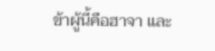ข้าผู้นี้คือฮาจา และ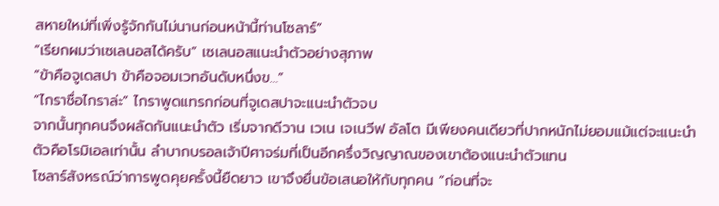สหายใหม่ที่เพิ่งรู้จักกันไม่นานก่อนหน้านี้ท่านโซลาร์”
“เรียกผมว่าเซเลนอสได้ครับ” เซเลนอสแนะนำตัวอย่างสุภาพ
“ข้าคือจูเดสปา ข้าคือจอมเวทอันดับหนึ่งข…”
“ไกราชื่อไกราล่ะ” ไกราพูดแทรกก่อนที่จูเดสปาจะแนะนำตัวจบ
จากนั้นทุกคนจึงผลัดกันแนะนำตัว เริ่มจากดีวาน เวเน เจเนวีฟ อัลโต มีเพียงคนเดียวที่ปากหนักไม่ยอมแม้แต่จะแนะนำตัวคือโรมิเอลเท่านั้น ลำบากบรอลเจ้าปีศาจร่มที่เป็นอีกครึ่งวิญญาณของเขาต้องแนะนำตัวแทน
โซลาร์สังหรณ์ว่าการพูดคุยครั้งนี้ยืดยาว เขาจึงยื่นข้อเสนอให้กับทุกคน “ก่อนที่จะ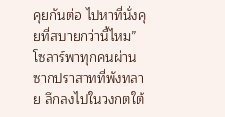คุยกันต่อ ไปหาที่นั่งคุยที่สบายกว่านี้ไหม”
โซลาร์พาทุกคนผ่านซากปราสาทที่พังทลาย ลึกลงไปในวงกตใต้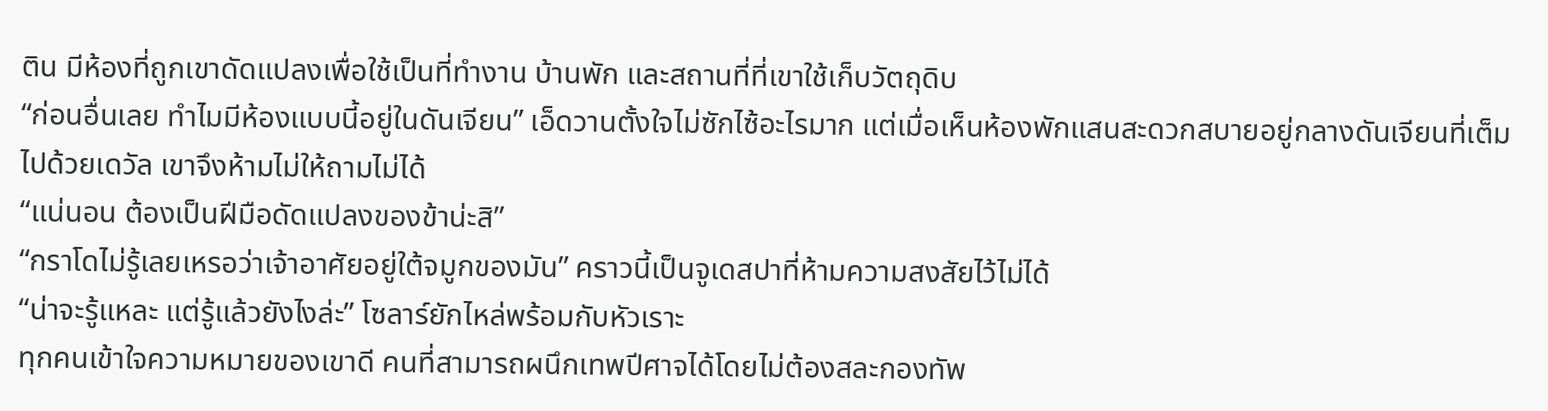ติน มีห้องที่ถูกเขาดัดแปลงเพื่อใช้เป็นที่ทำงาน บ้านพัก และสถานที่ที่เขาใช้เก็บวัตถุดิบ
“ก่อนอื่นเลย ทำไมมีห้องแบบนี้อยู่ในดันเจียน” เอ็ดวานตั้งใจไม่ซักไซ้อะไรมาก แต่เมื่อเห็นห้องพักแสนสะดวกสบายอยู่กลางดันเจียนที่เต็มไปด้วยเดวัล เขาจึงห้ามไม่ให้ถามไม่ได้
“แน่นอน ต้องเป็นฝีมือดัดแปลงของข้าน่ะสิ”
“กราโดไม่รู้เลยเหรอว่าเจ้าอาศัยอยู่ใต้จมูกของมัน” คราวนี้เป็นจูเดสปาที่ห้ามความสงสัยไว้ไม่ได้
“น่าจะรู้แหละ แต่รู้แล้วยังไงล่ะ” โซลาร์ยักไหล่พร้อมกับหัวเราะ
ทุกคนเข้าใจความหมายของเขาดี คนที่สามารถผนึกเทพปีศาจได้โดยไม่ต้องสละกองทัพ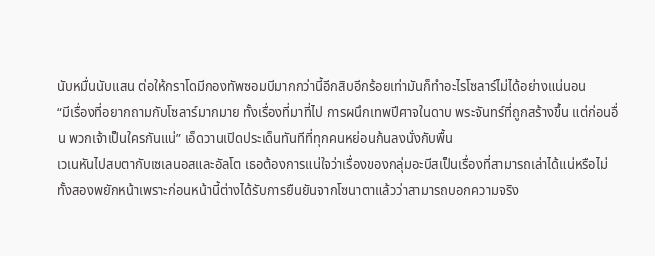นับหมื่นนับแสน ต่อให้กราโดมีกองทัพซอมบีมากกว่านี้อีกสิบอีกร้อยเท่ามันก็ทำอะไรโซลาร์ไม่ได้อย่างแน่นอน
“มีเรื่องที่อยากถามกับโซลาร์มากมาย ทั้งเรื่องที่มาที่ไป การผนึกเทพปีศาจในดาบ พระจันทร์ที่ถูกสร้างขึ้น แต่ก่อนอื่น พวกเจ้าเป็นใครกันแน่” เอ็ดวานเปิดประเด็นทันทีที่ทุกคนหย่อนก้นลงนั่งกับพื้น
เวเนหันไปสบตากับเซเลนอสและอัลโต เธอต้องการแน่ใจว่าเรื่องของกลุ่มอะบีสเป็นเรื่องที่สามารถเล่าได้แน่หรือไม่ ทั้งสองพยักหน้าเพราะก่อนหน้านี้ต่างได้รับการยืนยันจากโซนาตาแล้วว่าสามารถบอกความจริง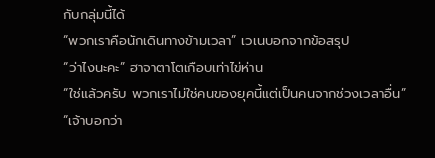กับกลุ่มนี้ได้
“พวกเราคือนักเดินทางข้ามเวลา” เวเนบอกจากข้อสรุป
“ว่าไงนะคะ” ฮาจาตาโตเกือบเท่าไข่ห่าน
“ใช่แล้วครับ พวกเราไม่ใช่คนของยุคนี้แต่เป็นคนจากช่วงเวลาอื่น”
“เจ้าบอกว่า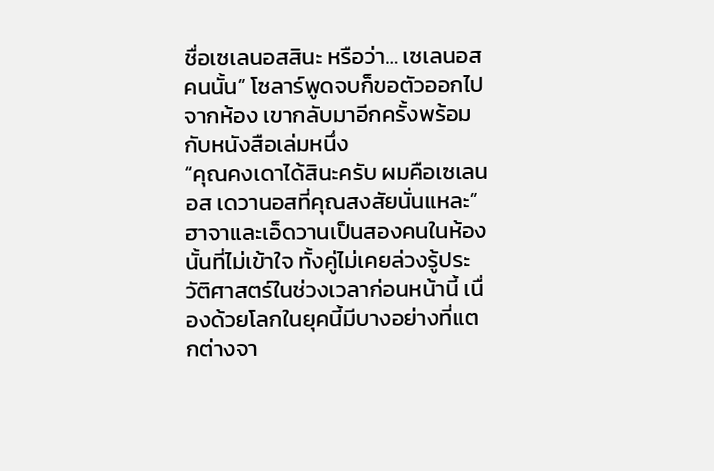ชื่อเซเลนอสสินะ หรือว่า… เซเลนอสคนนั้น” โซลาร์พูดจบก็ขอตัวออกไปจากห้อง เขากลับมาอีกครั้งพร้อมกับหนังสือเล่มหนึ่ง
“คุณคงเดาได้สินะครับ ผมคือเซเลนอส เดวานอสที่คุณสงสัยนั่นแหละ”
ฮาจาและเอ็ดวานเป็นสองคนในห้องนั้นที่ไม่เข้าใจ ทั้งคู่ไม่เคยล่วงรู้ประวัติศาสตร์ในช่วงเวลาก่อนหน้านี้ เนื่องด้วยโลกในยุคนี้มีบางอย่างที่แตกต่างจา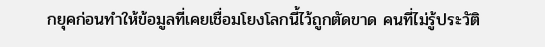กยุคก่อนทำให้ข้อมูลที่เคยเชื่อมโยงโลกนี้ไว้ถูกตัดขาด คนที่ไม่รู้ประวัติ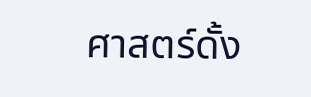ศาสตร์ดั้ง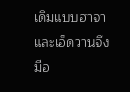เดิมแบบฮาจาและเอ็ดวานจึงมีอ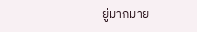ยู่มากมาย